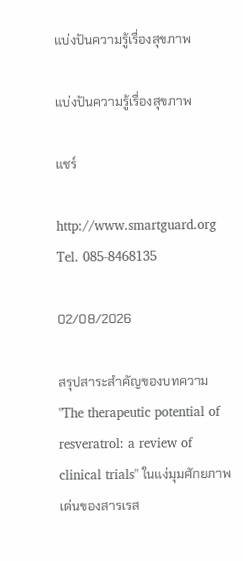แบ่งปันความรู้เรื่องสุขภาพ

แบ่งปันความรู้เรื่องสุขภาพ

แชร์

http://www.smartguard.org
Tel. 085-8468135

02/08/2026

สรุปสาระสำคัญของบทความ "The therapeutic potential of resveratrol: a review of clinical trials" ในแง่มุมศักยภาพเด่นของสารเรส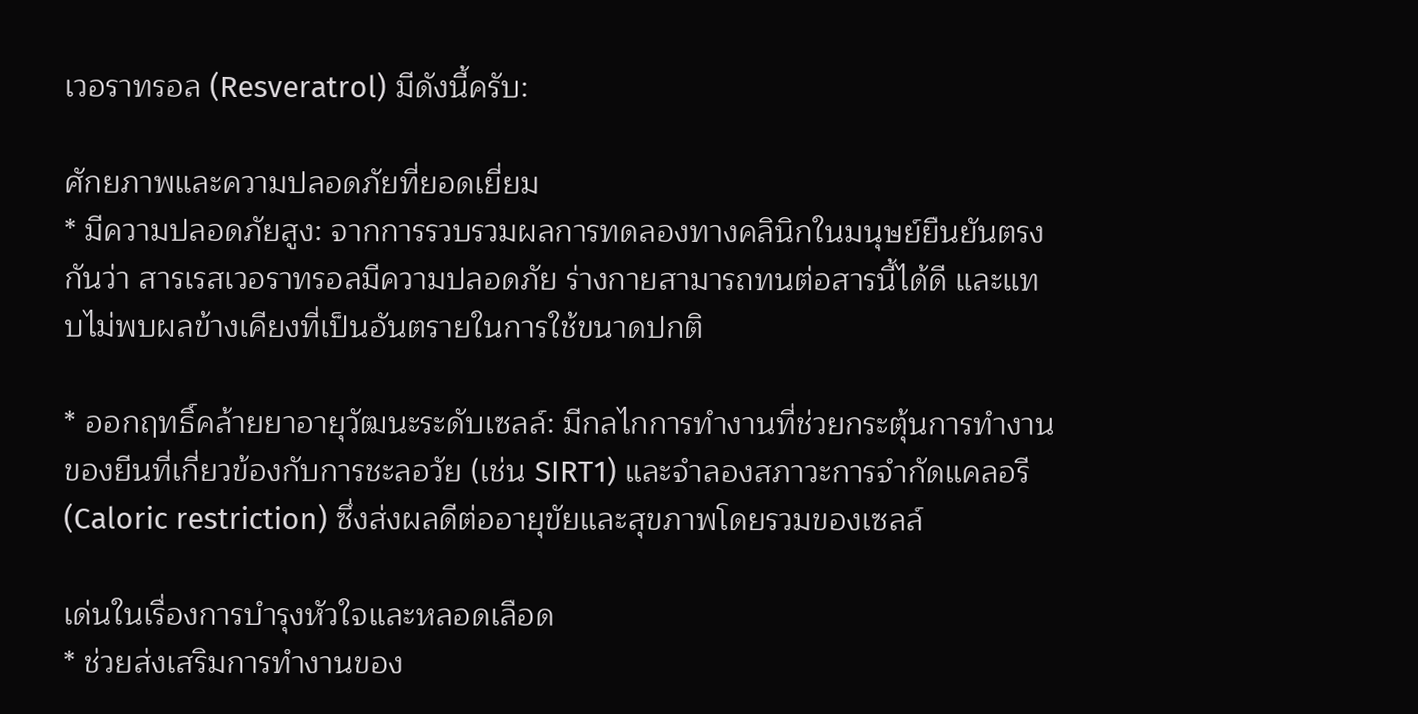เวอราทรอล (Resveratrol) มีดังนี้ครับ:

ศักยภาพและความปลอดภัยที่ยอดเยี่ยม
* มีความปลอดภัยสูง: จากการรวบรวมผลการทดลองทางคลินิกในมนุษย์ยืนยันตรงกันว่า สารเรสเวอราทรอลมีความปลอดภัย ร่างกายสามารถทนต่อสารนี้ได้ดี และแทบไม่พบผลข้างเคียงที่เป็นอันตรายในการใช้ขนาดปกติ

* ออกฤทธิ์คล้ายยาอายุวัฒนะระดับเซลล์: มีกลไกการทำงานที่ช่วยกระตุ้นการทำงานของยีนที่เกี่ยวข้องกับการชะลอวัย (เช่น SIRT1) และจำลองสภาวะการจำกัดแคลอรี (Caloric restriction) ซึ่งส่งผลดีต่ออายุขัยและสุขภาพโดยรวมของเซลล์

เด่นในเรื่องการบำรุงหัวใจและหลอดเลือด
* ช่วยส่งเสริมการทำงานของ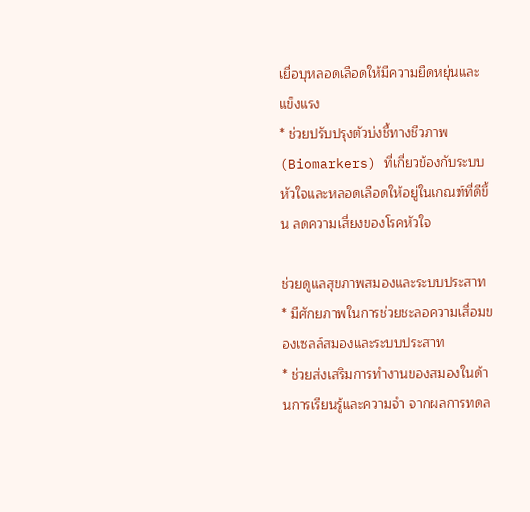เยื่อบุหลอดเลือดให้มีความยืดหยุ่นและแข็งแรง
* ช่วยปรับปรุงตัวบ่งชี้ทางชีวภาพ (Biomarkers) ที่เกี่ยวข้องกับระบบหัวใจและหลอดเลือดให้อยู่ในเกณฑ์ที่ดีขึ้น ลดความเสี่ยงของโรคหัวใจ

ช่วยดูแลสุขภาพสมองและระบบประสาท
* มีศักยภาพในการช่วยชะลอความเสื่อมของเซลล์สมองและระบบประสาท
* ช่วยส่งเสริมการทำงานของสมองในด้านการเรียนรู้และความจำ จากผลการทดล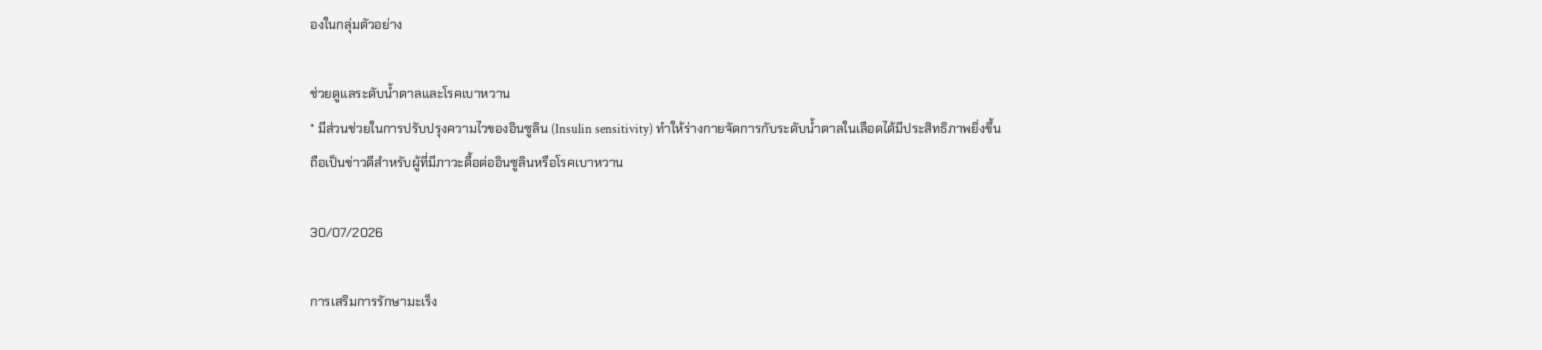องในกลุ่มตัวอย่าง

ช่วยดูแลระดับน้ำตาลและโรคเบาหวาน
* มีส่วนช่วยในการปรับปรุงความไวของอินซูลิน (Insulin sensitivity) ทำให้ร่างกายจัดการกับระดับน้ำตาลในเลือดได้มีประสิทธิภาพยิ่งขึ้น ถือเป็นข่าวดีสำหรับผู้ที่มีภาวะดื้อต่ออินซูลินหรือโรคเบาหวาน

30/07/2026

การเสริมการรักษามะเร็ง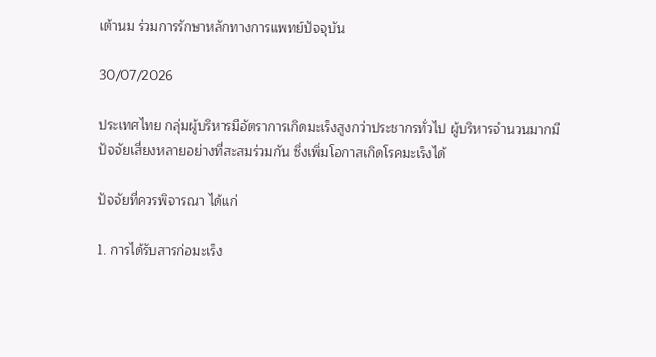เต้านม ร่วมการรักษาหลักทางการแพทย์ปัจจุบัน

30/07/2026

ประเทศไทย กลุ่มผู้บริหารมีอัตราการเกิดมะเร็งสูงกว่าประชากรทั่วไป ผู้บริหารจำนวนมากมีปัจจัยเสี่ยงหลายอย่างที่สะสมร่วมกัน ซึ่งเพิ่มโอกาสเกิดโรคมะเร็งได้

ปัจจัยที่ควรพิจารณา ได้แก่

1. การได้รับสารก่อมะเร็ง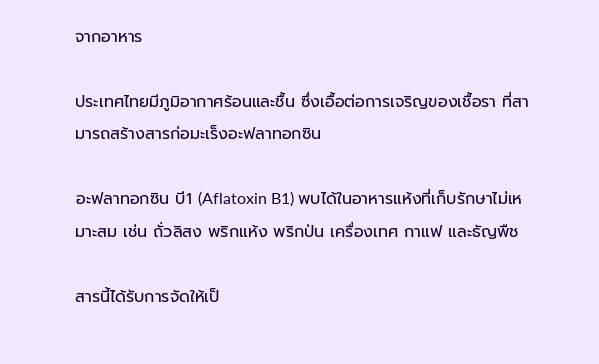จากอาหาร

ประเทศไทยมีภูมิอากาศร้อนและชื้น ซึ่งเอื้อต่อการเจริญของเชื้อรา ที่สามารถสร้างสารก่อมะเร็งอะฟลาทอกซิน

อะฟลาทอกซิน บี1 (Aflatoxin B1) พบได้ในอาหารแห้งที่เก็บรักษาไม่เหมาะสม เช่น ถั่วลิสง พริกแห้ง พริกป่น เครื่องเทศ กาแฟ และธัญพืช

สารนี้ได้รับการจัดให้เป็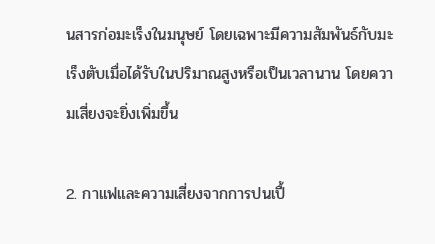นสารก่อมะเร็งในมนุษย์ โดยเฉพาะมีความสัมพันธ์กับมะเร็งตับเมื่อได้รับในปริมาณสูงหรือเป็นเวลานาน โดยความเสี่ยงจะยิ่งเพิ่มขึ้น

2. กาแฟและความเสี่ยงจากการปนเปื้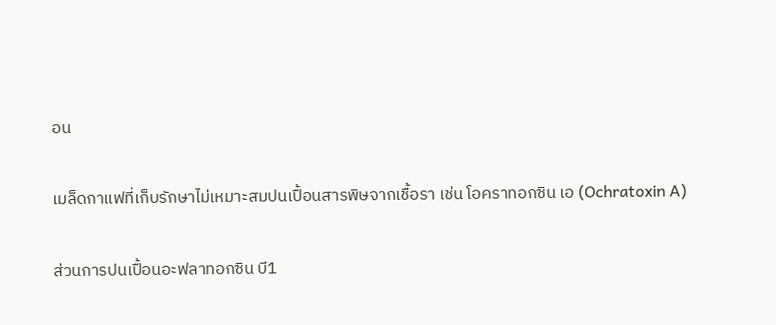อน

เมล็ดกาแฟที่เก็บรักษาไม่เหมาะสมปนเปื้อนสารพิษจากเชื้อรา เช่น โอคราทอกซิน เอ (Ochratoxin A)

ส่วนการปนเปื้อนอะฟลาทอกซิน บี1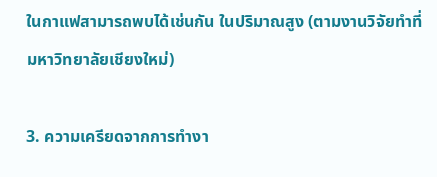ในกาแฟสามารถพบได้เช่นกัน ในปริมาณสูง (ตามงานวิจัยทำที่มหาวิทยาลัยเชียงใหม่)

3. ความเครียดจากการทำงา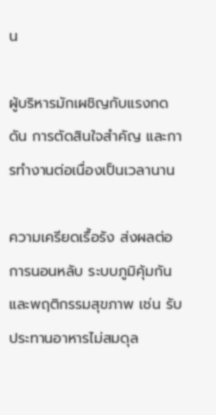น

ผู้บริหารมักเผชิญกับแรงกดดัน การตัดสินใจสำคัญ และการทำงานต่อเนื่องเป็นเวลานาน

ความเครียดเรื้อรัง ส่งผลต่อการนอนหลับ ระบบภูมิคุ้มกัน และพฤติกรรมสุขภาพ เช่น รับประทานอาหารไม่สมดุล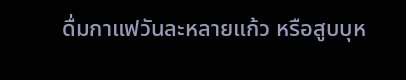ดื่มกาแฟวันละหลายแก้ว หรือสูบบุห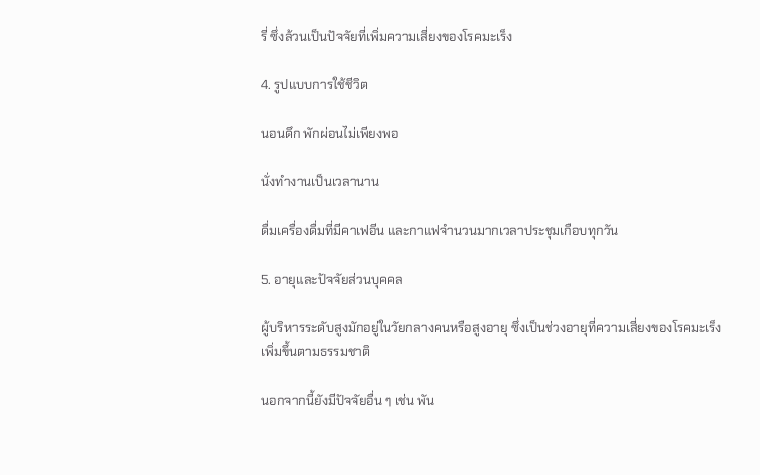รี่ ซึ่งล้วนเป็นปัจจัยที่เพิ่มความเสี่ยงของโรคมะเร็ง

4. รูปแบบการใช้ชีวิต

นอนดึก พักผ่อนไม่เพียงพอ

นั่งทำงานเป็นเวลานาน

ดื่มเครื่องดื่มที่มีคาเฟอีน และกาแฟจำนวนมากเวลาประชุมเกือบทุกวัน

5. อายุและปัจจัยส่วนบุคคล

ผู้บริหารระดับสูงมักอยู่ในวัยกลางคนหรือสูงอายุ ซึ่งเป็นช่วงอายุที่ความเสี่ยงของโรคมะเร็งเพิ่มขึ้นตามธรรมชาติ

นอกจากนี้ยังมีปัจจัยอื่น ๆ เช่น พัน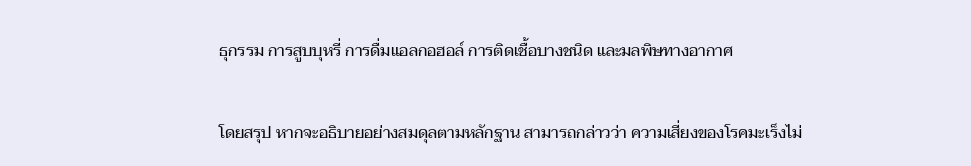ธุกรรม การสูบบุหรี่ การดื่มแอลกอฮอล์ การติดเชื้อบางชนิด และมลพิษทางอากาศ

โดยสรุป หากจะอธิบายอย่างสมดุลตามหลักฐาน สามารถกล่าวว่า ความเสี่ยงของโรคมะเร็งไม่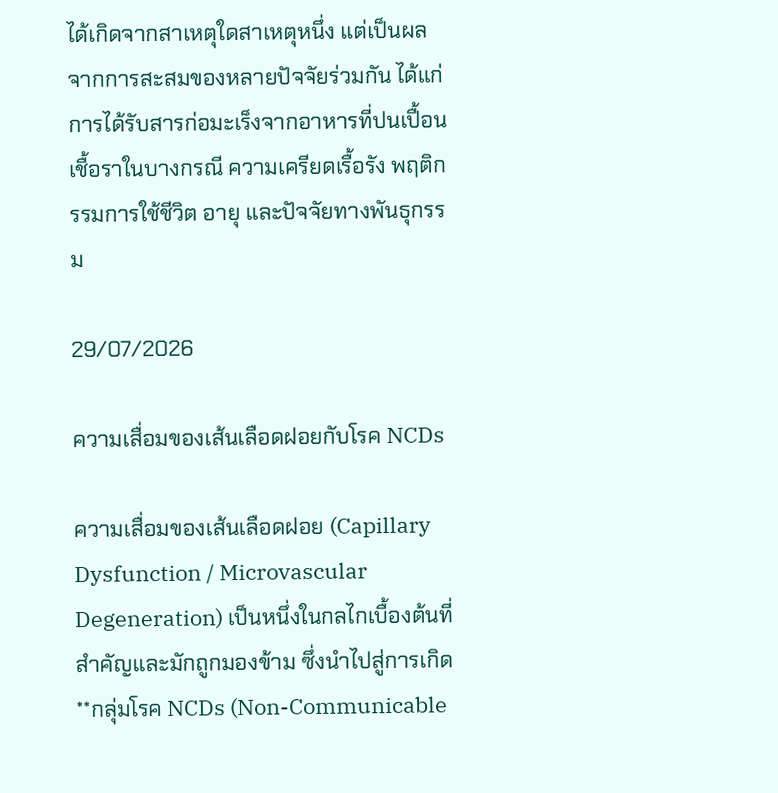ได้เกิดจากสาเหตุใดสาเหตุหนึ่ง แต่เป็นผลจากการสะสมของหลายปัจจัยร่วมกัน ได้แก่ การได้รับสารก่อมะเร็งจากอาหารที่ปนเปื้อนเชื้อราในบางกรณี ความเครียดเรื้อรัง พฤติกรรมการใช้ชีวิต อายุ และปัจจัยทางพันธุกรรม

29/07/2026

ความเสื่อมของเส้นเลือดฝอยกับโรค NCDs

ความเสื่อมของเส้นเลือดฝอย (Capillary Dysfunction / Microvascular Degeneration) เป็นหนึ่งในกลไกเบื้องต้นที่สำคัญและมักถูกมองข้าม ซึ่งนำไปสู่การเกิด **กลุ่มโรค NCDs (Non-Communicable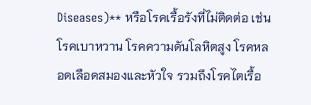Diseases)** หรือโรคเรื้อรังที่ไม่ติดต่อ เช่น โรคเบาหวาน โรคความดันโลหิตสูง โรคหลอดเลือดสมองและหัวใจ รวมถึงโรคไตเรื้อ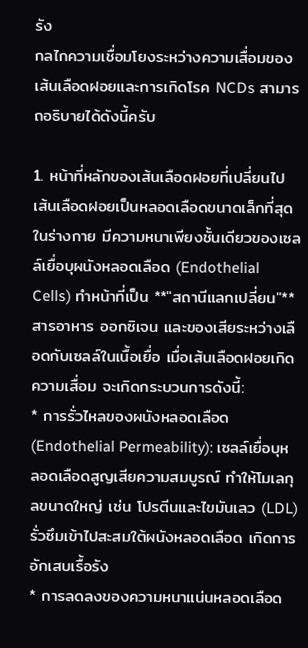รัง
กลไกความเชื่อมโยงระหว่างความเสื่อมของเส้นเลือดฝอยและการเกิดโรค NCDs สามารถอธิบายได้ดังนี้ครับ

1. หน้าที่หลักของเส้นเลือดฝอยที่เปลี่ยนไป
เส้นเลือดฝอยเป็นหลอดเลือดขนาดเล็กที่สุดในร่างกาย มีความหนาเพียงชั้นเดียวของเซลล์เยื่อบุผนังหลอดเลือด (Endothelial Cells) ทำหน้าที่เป็น **"สถานีแลกเปลี่ยน"** สารอาหาร ออกซิเจน และของเสียระหว่างเลือดกับเซลล์ในเนื้อเยื่อ เมื่อเส้นเลือดฝอยเกิดความเสื่อม จะเกิดกระบวนการดังนี้:
* การรั่วไหลของผนังหลอดเลือด (Endothelial Permeability): เซลล์เยื่อบุหลอดเลือดสูญเสียความสมบูรณ์ ทำให้โมเลกุลขนาดใหญ่ เช่น โปรตีนและไขมันเลว (LDL) รั่วซึมเข้าไปสะสมใต้ผนังหลอดเลือด เกิดการอักเสบเรื้อรัง
* การลดลงของความหนาแน่นหลอดเลือด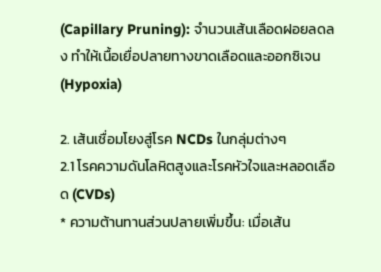(Capillary Pruning): จำนวนเส้นเลือดฝอยลดลง ทำให้เนื้อเยื่อปลายทางขาดเลือดและออกซิเจน (Hypoxia)

2. เส้นเชื่อมโยงสู่โรค NCDs ในกลุ่มต่างๆ
2.1 โรคความดันโลหิตสูงและโรคหัวใจและหลอดเลือด (CVDs)
* ความต้านทานส่วนปลายเพิ่มขึ้น: เมื่อเส้น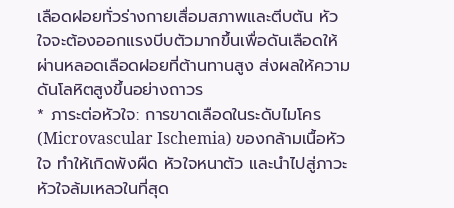เลือดฝอยทั่วร่างกายเสื่อมสภาพและตีบตัน หัวใจจะต้องออกแรงบีบตัวมากขึ้นเพื่อดันเลือดให้ผ่านหลอดเลือดฝอยที่ต้านทานสูง ส่งผลให้ความดันโลหิตสูงขึ้นอย่างถาวร
* ภาระต่อหัวใจ: การขาดเลือดในระดับไมโคร (Microvascular Ischemia) ของกล้ามเนื้อหัวใจ ทำให้เกิดพังผืด หัวใจหนาตัว และนำไปสู่ภาวะหัวใจล้มเหลวในที่สุด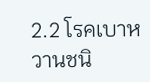2.2 โรคเบาหวานชนิ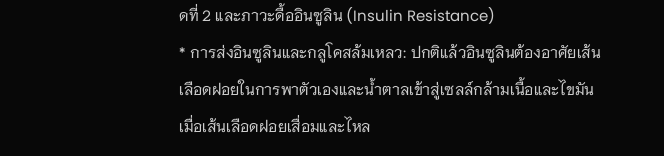ดที่ 2 และภาวะดื้ออินซูลิน (Insulin Resistance)
* การส่งอินซูลินและกลูโคสล้มเหลว: ปกติแล้วอินซูลินต้องอาศัยเส้นเลือดฝอยในการพาตัวเองและน้ำตาลเข้าสู่เซลล์กล้ามเนื้อและไขมัน เมื่อเส้นเลือดฝอยเสื่อมและไหล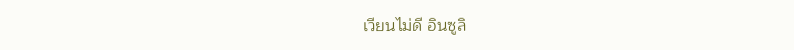เวียนไม่ดี อินซูลิ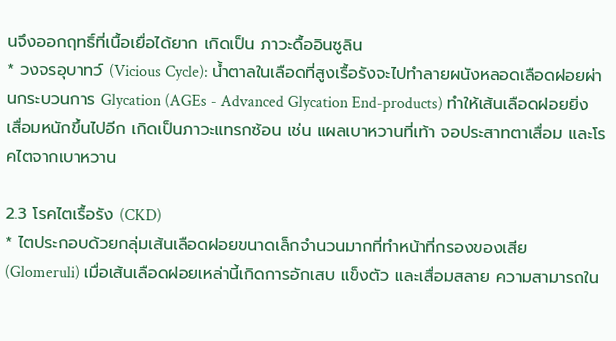นจึงออกฤทธิ์ที่เนื้อเยื่อได้ยาก เกิดเป็น ภาวะดื้ออินซูลิน
* วงจรอุบาทว์ (Vicious Cycle): น้ำตาลในเลือดที่สูงเรื้อรังจะไปทำลายผนังหลอดเลือดฝอยผ่านกระบวนการ Glycation (AGEs - Advanced Glycation End-products) ทำให้เส้นเลือดฝอยยิ่งเสื่อมหนักขึ้นไปอีก เกิดเป็นภาวะแทรกซ้อน เช่น แผลเบาหวานที่เท้า จอประสาทตาเสื่อม และโรคไตจากเบาหวาน

2.3 โรคไตเรื้อรัง (CKD)
* ไตประกอบด้วยกลุ่มเส้นเลือดฝอยขนาดเล็กจำนวนมากที่ทำหน้าที่กรองของเสีย (Glomeruli) เมื่อเส้นเลือดฝอยเหล่านี้เกิดการอักเสบ แข็งตัว และเสื่อมสลาย ความสามารถใน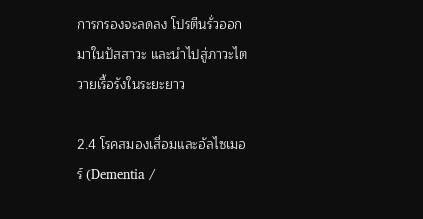การกรองจะลดลง โปรตีนรั่วออกมาในปัสสาวะ และนำไปสู่ภาวะไตวายเรื้อรังในระยะยาว

2.4 โรคสมองเสื่อมและอัลไซเมอร์ (Dementia /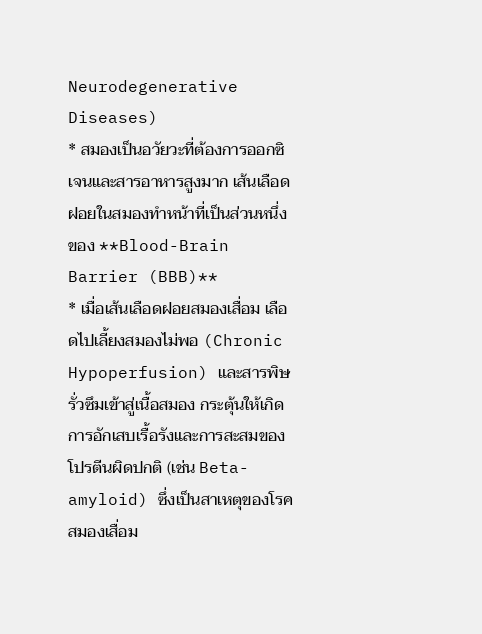Neurodegenerative Diseases)
* สมองเป็นอวัยวะที่ต้องการออกซิเจนและสารอาหารสูงมาก เส้นเลือดฝอยในสมองทำหน้าที่เป็นส่วนหนึ่งของ **Blood-Brain Barrier (BBB)**
* เมื่อเส้นเลือดฝอยสมองเสื่อม เลือดไปเลี้ยงสมองไม่พอ (Chronic Hypoperfusion) และสารพิษรั่วซึมเข้าสู่เนื้อสมอง กระตุ้นให้เกิดการอักเสบเรื้อรังและการสะสมของโปรตีนผิดปกติ (เช่น Beta-amyloid) ซึ่งเป็นสาเหตุของโรคสมองเสื่อม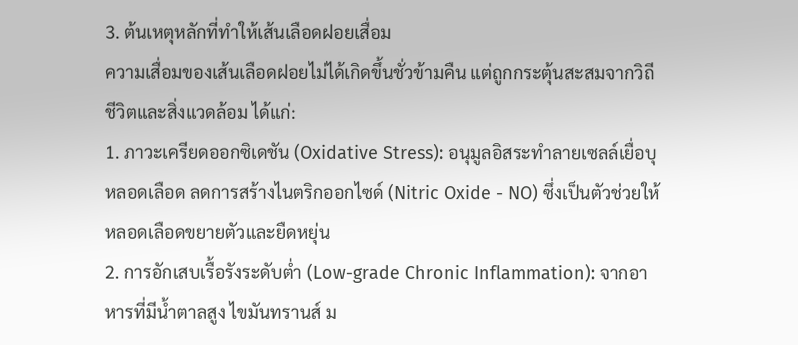3. ต้นเหตุหลักที่ทำให้เส้นเลือดฝอยเสื่อม
ความเสื่อมของเส้นเลือดฝอยไม่ได้เกิดขึ้นชั่วข้ามคืน แต่ถูกกระตุ้นสะสมจากวิถีชีวิตและสิ่งแวดล้อม ได้แก่:
1. ภาวะเครียดออกซิเดชัน (Oxidative Stress): อนุมูลอิสระทำลายเซลล์เยื่อบุหลอดเลือด ลดการสร้างไนตริกออกไซด์ (Nitric Oxide - NO) ซึ่งเป็นตัวช่วยให้หลอดเลือดขยายตัวและยืดหยุ่น
2. การอักเสบเรื้อรังระดับต่ำ (Low-grade Chronic Inflammation): จากอาหารที่มีน้ำตาลสูง ไขมันทรานส์ ม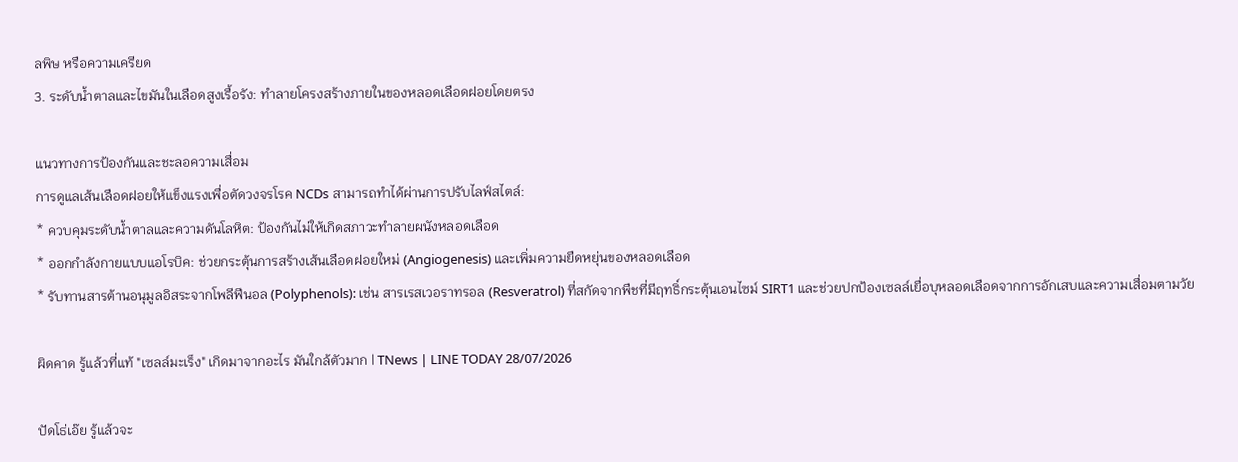ลพิษ หรือความเครียด
3. ระดับน้ำตาลและไขมันในเลือดสูงเรื้อรัง: ทำลายโครงสร้างภายในของหลอดเลือดฝอยโดยตรง

แนวทางการป้องกันและชะลอความเสื่อม
การดูแลเส้นเลือดฝอยให้แข็งแรงเพื่อตัดวงจรโรค NCDs สามารถทำได้ผ่านการปรับไลฟ์สไตล์:
* ควบคุมระดับน้ำตาลและความดันโลหิต: ป้องกันไม่ให้เกิดสภาวะทำลายผนังหลอดเลือด
* ออกกำลังกายแบบแอโรบิค: ช่วยกระตุ้นการสร้างเส้นเลือดฝอยใหม่ (Angiogenesis) และเพิ่มความยืดหยุ่นของหลอดเลือด
* รับทานสารต้านอนุมูลอิสระจากโพลีฟีนอล (Polyphenols): เช่น สารเรสเวอราทรอล (Resveratrol) ที่สกัดจากพืชที่มีฤทธิ์กระตุ้นเอนไซม์ SIRT1 และช่วยปกป้องเซลล์เยื่อบุหลอดเลือดจากการอักเสบและความเสื่อมตามวัย

ผิดคาด รู้แล้วที่แท้ "เซลล์มะเร็ง" เกิดมาจากอะไร มันใกล้ตัวมาก | TNews | LINE TODAY 28/07/2026

ปัดโธ่เอ๊ย รู้แล้วจะ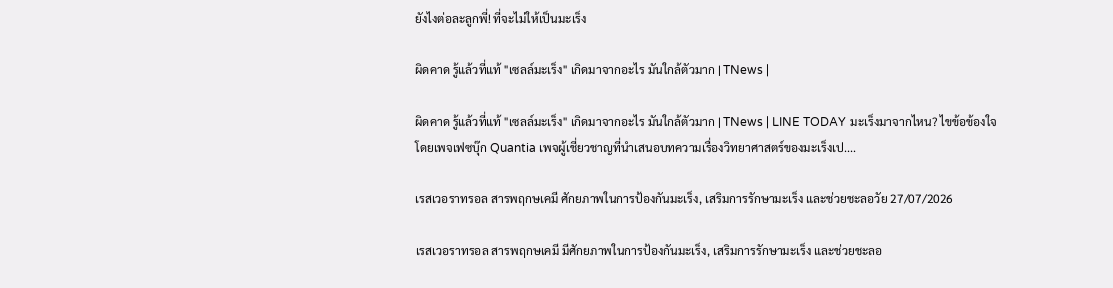ยังไงต่อละลูกพี่! ที่จะไม่ให้เป็นมะเร็ง

ผิดคาด รู้แล้วที่แท้ "เซลล์มะเร็ง" เกิดมาจากอะไร มันใกล้ตัวมาก | TNews |

ผิดคาด รู้แล้วที่แท้ "เซลล์มะเร็ง" เกิดมาจากอะไร มันใกล้ตัวมาก | TNews | LINE TODAY มะเร็งมาจากไหน? ไขข้อข้องใจโดยเพจเฟซบุ๊ก Quantia เพจผู้เชี่ยวชาญที่นำเสนอบทความเรื่องวิทยาศาสตร์ของมะเร็งเป....

เรสเวอราทรอล สารพฤกษเคมี ศักยภาพในการป้องกันมะเร็ง, เสริมการรักษามะเร็ง และช่วยชะลอวัย 27/07/2026

เรสเวอราทรอล สารพฤกษเคมี มีศักยภาพในการป้องกันมะเร็ง, เสริมการรักษามะเร็ง และช่วยชะลอ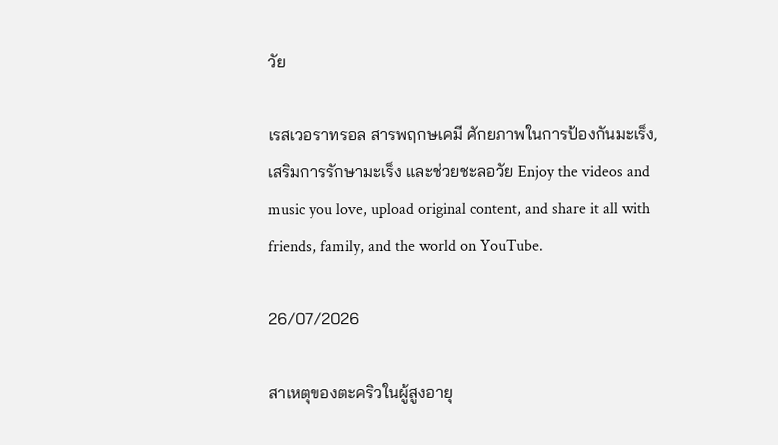วัย

เรสเวอราทรอล สารพฤกษเคมี ศักยภาพในการป้องกันมะเร็ง, เสริมการรักษามะเร็ง และช่วยชะลอวัย Enjoy the videos and music you love, upload original content, and share it all with friends, family, and the world on YouTube.

26/07/2026

สาเหตุของตะคริวในผู้สูงอายุ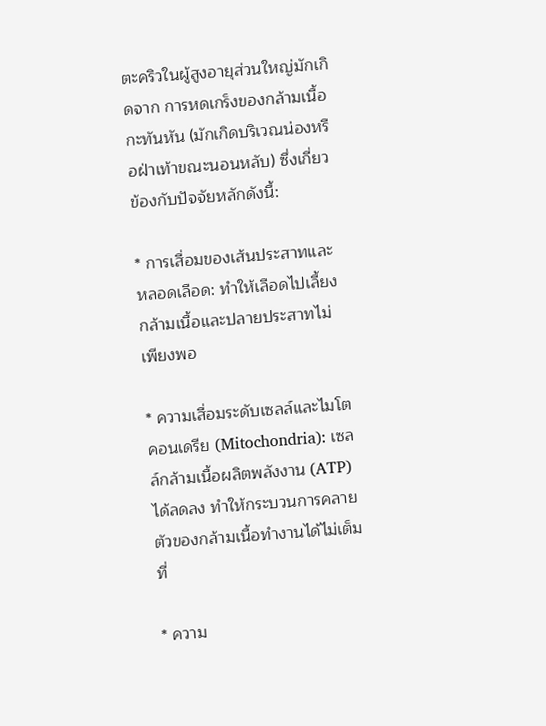ตะคริวในผู้สูงอายุส่วนใหญ่มักเกิดจาก การหดเกร็งของกล้ามเนื้อกะทันหัน (มักเกิดบริเวณน่องหรือฝ่าเท้าขณะนอนหลับ) ซึ่งเกี่ยวข้องกับปัจจัยหลักดังนี้:

* การเสื่อมของเส้นประสาทและหลอดเลือด: ทำให้เลือดไปเลี้ยงกล้ามเนื้อและปลายประสาทไม่เพียงพอ

* ความเสื่อมระดับเซลล์และไมโตคอนเดรีย (Mitochondria): เซลล์กล้ามเนื้อผลิตพลังงาน (ATP) ได้ลดลง ทำให้กระบวนการคลายตัวของกล้ามเนื้อทำงานได้ไม่เต็มที่

* ความ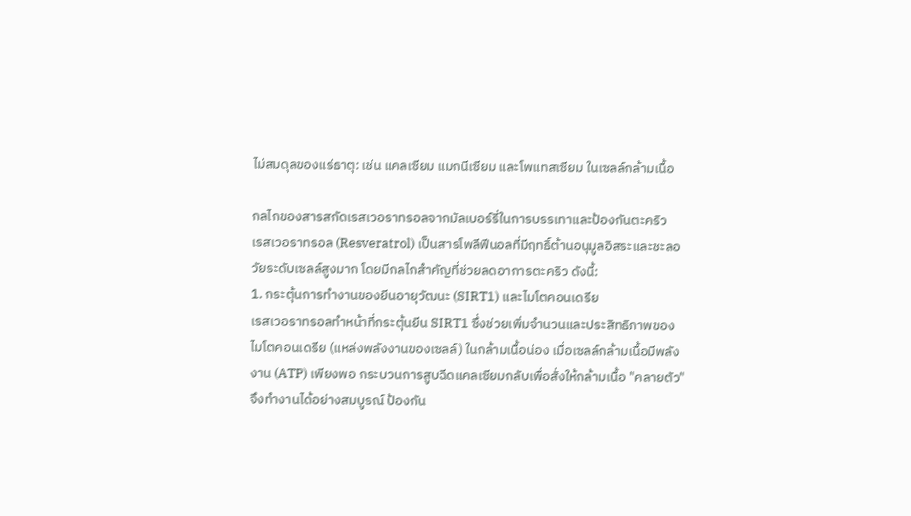ไม่สมดุลของแร่ธาตุ: เช่น แคลเซียม แมกนีเซียม และโพแทสเซียม ในเซลล์กล้ามเนื้อ

กลไกของสารสกัดเรสเวอราทรอลจากมัลเบอร์รี่ในการบรรเทาและป้องกันตะคริว
เรสเวอราทรอล (Resveratrol) เป็นสารโพลีฟีนอลที่มีฤทธิ์ต้านอนุมูลอิสระและชะลอวัยระดับเซลล์สูงมาก โดยมีกลไกสำคัญที่ช่วยลดอาการตะคริว ดังนี้:
1. กระตุ้นการทำงานของยีนอายุวัฒนะ (SIRT1) และไมโตคอนเดรีย
เรสเวอราทรอลทำหน้าที่กระตุ้นยีน SIRT1 ซึ่งช่วยเพิ่มจำนวนและประสิทธิภาพของ ไมโตคอนเดรีย (แหล่งพลังงานของเซลล์) ในกล้ามเนื้อน่อง เมื่อเซลล์กล้ามเนื้อมีพลังงาน (ATP) เพียงพอ กระบวนการสูบฉีดแคลเซียมกลับเพื่อสั่งให้กล้ามเนื้อ "คลายตัว" จึงทำงานได้อย่างสมบูรณ์ ป้องกัน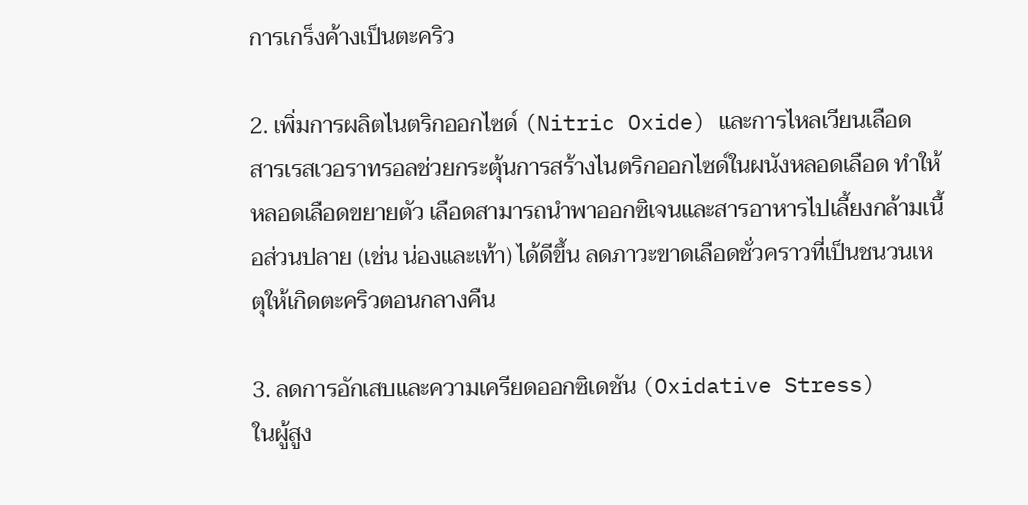การเกร็งค้างเป็นตะคริว

2. เพิ่มการผลิตไนตริกออกไซด์ (Nitric Oxide) และการไหลเวียนเลือด
สารเรสเวอราทรอลช่วยกระตุ้นการสร้างไนตริกออกไซด์ในผนังหลอดเลือด ทำให้หลอดเลือดขยายตัว เลือดสามารถนำพาออกซิเจนและสารอาหารไปเลี้ยงกล้ามเนื้อส่วนปลาย (เช่น น่องและเท้า) ได้ดีขึ้น ลดภาวะขาดเลือดชั่วคราวที่เป็นชนวนเหตุให้เกิดตะคริวตอนกลางคืน

3. ลดการอักเสบและความเครียดออกซิเดชัน (Oxidative Stress)
ในผู้สูง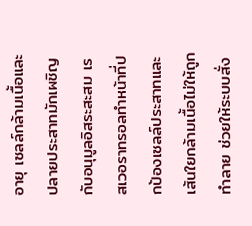อายุ เซลล์กล้ามเนื้อและปลายประสาทมักเผชิญกับอนุมูลอิสระสะสม เรสเวอราทรอลทำหน้าที่ปกป้องเซลล์ประสาทและเส้นใยกล้ามเนื้อไม่ให้ถูกทำลาย ช่วยให้ระบบสั่ง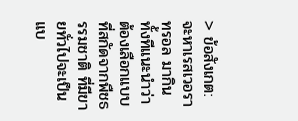> ข้อสังเกต: จะหาเรสเวอราทรอล มากินทั้งทีแนะนำว่าต้องเลือกแบบที่สกัดจากพืชธรรมชาติ ที่มีขายทั่วไปจะเป็นแบ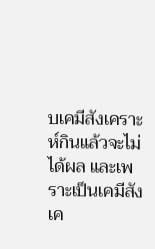บเคมีสังเคราะห์กินแล้วจะไม่ได้ผล และเพราะเป็นเคมีสังเค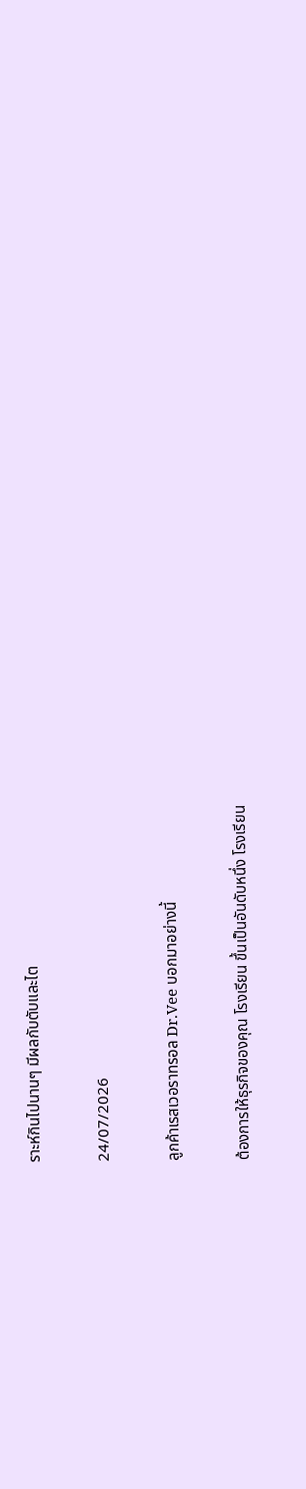ราะห์กินไปนานๆ มีผลกับตับและไต

24/07/2026

ลูกค้าเรสเวอราทรอล Dr.Vee บอกมาอย่างนี้

ต้องการให้ธุรกิจของคุณ โรงเรียน ขึ้นเป็นอันดับหนึ่ง โรงเรียน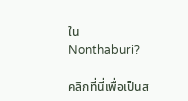ใน Nonthaburi?

คลิกที่นี่เพื่อเป็นส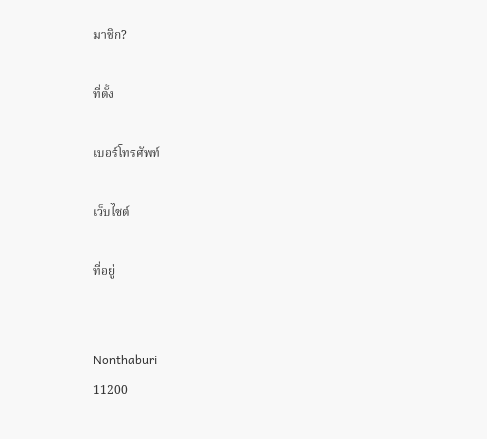มาชิก?

ที่ตั้ง

เบอร์โทรศัพท์

เว็บไซต์

ที่อยู่


Nonthaburi
11200